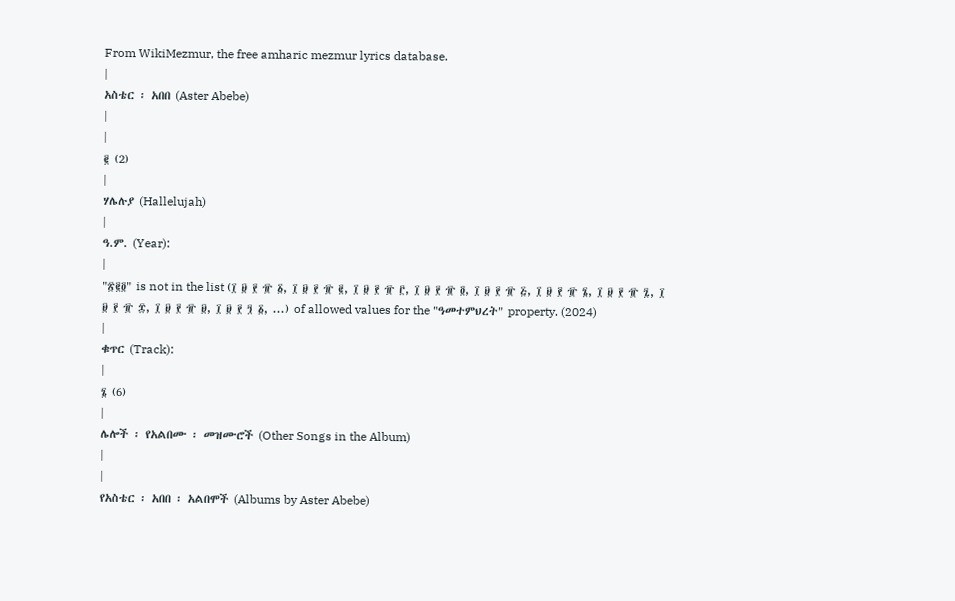From WikiMezmur, the free amharic mezmur lyrics database.
|
አስቴር ፡ አበበ (Aster Abebe)
|
|
፪ (2)
|
ሃሌሉያ (Hallelujah)
|
ዓ.ም. (Year):
|
"፳፪፬" is not in the list (፲ ፱ ፻ ፹ ፩, ፲ ፱ ፻ ፹ ፪, ፲ ፱ ፻ ፹ ፫, ፲ ፱ ፻ ፹ ፬, ፲ ፱ ፻ ፹ ፭, ፲ ፱ ፻ ፹ ፮, ፲ ፱ ፻ ፹ ፯, ፲ ፱ ፻ ፹ ፰, ፲ ፱ ፻ ፹ ፱, ፲ ፱ ፻ ፺ ፩, ...) of allowed values for the "ዓመተምህረት" property. (2024)
|
ቁጥር (Track):
|
፮ (6)
|
ሌሎች ፡ የአልበሙ ፡ መዝሙሮች (Other Songs in the Album)
|
|
የአስቴር ፡ አበበ ፡ አልበሞች (Albums by Aster Abebe)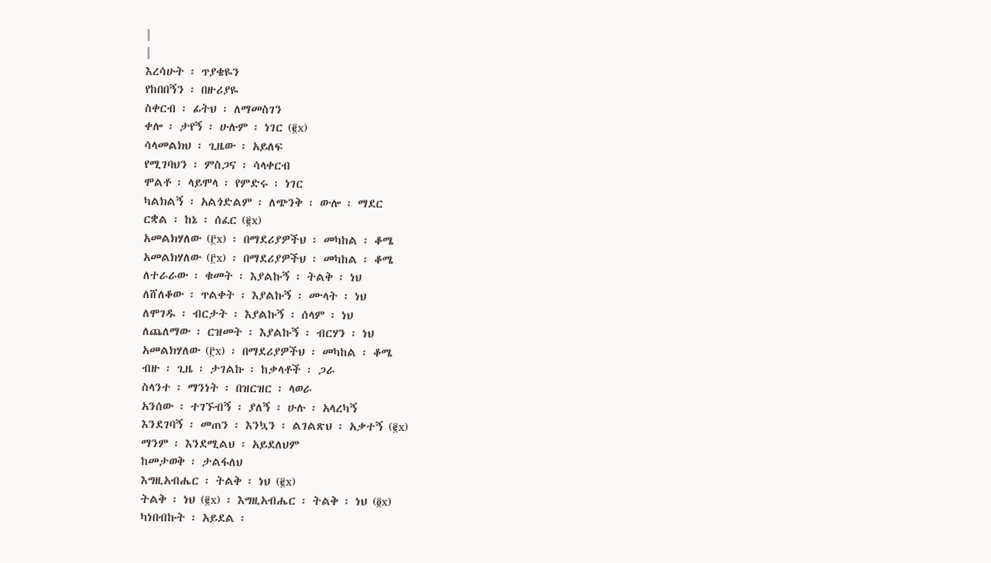|
|
እረሳሁት ፡ ጥያቄዬን
የከበበኝን ፡ በዙሪያዬ
ስቀርብ ፡ ፊትህ ፡ ለማመስገን
ቀሎ ፡ ታየኝ ፡ ሁሉም ፡ ነገር (፪x)
ሳላመልክህ ፡ ጊዜው ፡ አይለፍ
የሚገባህን ፡ ምስጋና ፡ ሳላቀርብ
ሞልቶ ፡ ላይሞላ ፡ የምድሩ ፡ ነገር
ካልክልኝ ፡ አልጎድልም ፡ ለጭንቅ ፡ ውሎ ፡ ማደር
ርቋል ፡ ከኔ ፡ ሰፈር (፪x)
አመልክሃለው (፫x) ፡ በማደሪያዎችህ ፡ መካከል ፡ ቆሜ
አመልክሃለው (፫x) ፡ በማደሪያዎችህ ፡ መካከል ፡ ቆሜ
ለተራራው ፡ ቁመት ፡ እያልኩኝ ፡ ትልቅ ፡ ነህ
ለሸለቆው ፡ ጥልቀት ፡ እያልኩኝ ፡ ሙላት ፡ ነህ
ለሞገዱ ፡ ብርታት ፡ እያልኩኝ ፡ ሰላም ፡ ነህ
ለጨለማው ፡ ርዝመት ፡ እያልኩኝ ፡ ብርሃን ፡ ነህ
አመልክሃለው (፫x) ፡ በማደሪያዎችህ ፡ መካከል ፡ ቆሜ
ብዙ ፡ ጊዜ ፡ ታገልኩ ፡ ከቃላቶች ፡ ጋራ
ስላንተ ፡ ማንነት ፡ በዝርዝር ፡ ላወራ
አንሰው ፡ ተገኙብኝ ፡ ያለኝ ፡ ሁሉ ፡ አላረካኝ
እንደገባኝ ፡ መጠን ፡ እንኳን ፡ ልገልጽህ ፡ አቃተኝ (፪x)
ማንም ፡ እንደሚልህ ፡ አይደለህም
ከመታወቅ ፡ ታልፋለህ
እግዚአብሔር ፡ ትልቅ ፡ ነህ (፪x)
ትልቅ ፡ ነህ (፪x) ፡ እግዚአብሔር ፡ ትልቅ ፡ ነህ (፬x)
ካነበብኩት ፡ አይደል ፡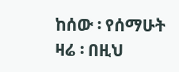ከሰው ፡ የሰማሁት
ዛሬ ፡ በዚህ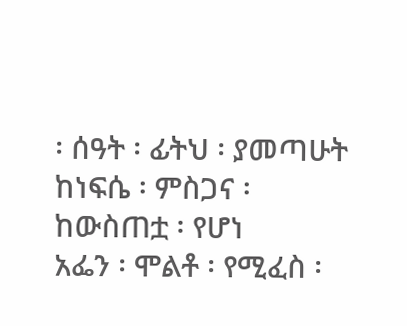፡ ሰዓት ፡ ፊትህ ፡ ያመጣሁት
ከነፍሴ ፡ ምስጋና ፡ ከውስጠቷ ፡ የሆነ
አፌን ፡ ሞልቶ ፡ የሚፈስ ፡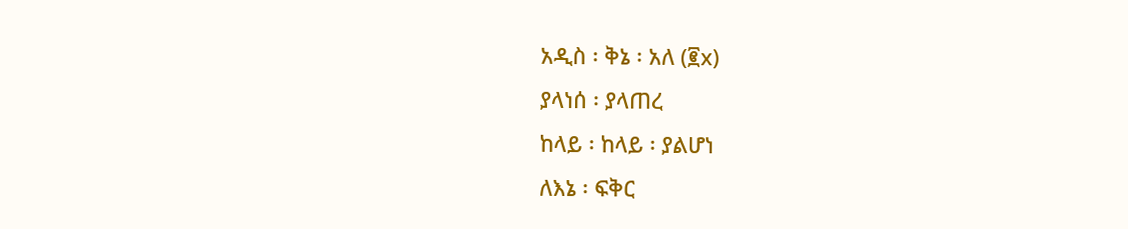አዲስ ፡ ቅኔ ፡ አለ (፪x)
ያላነሰ ፡ ያላጠረ
ከላይ ፡ ከላይ ፡ ያልሆነ
ለእኔ ፡ ፍቅር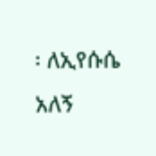፡ ለኢየሱሴ
አለኝ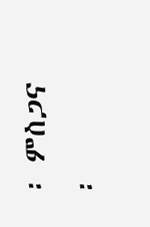፡ ምስጋና ፡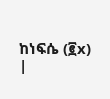ከነፍሴ (፪x)
|